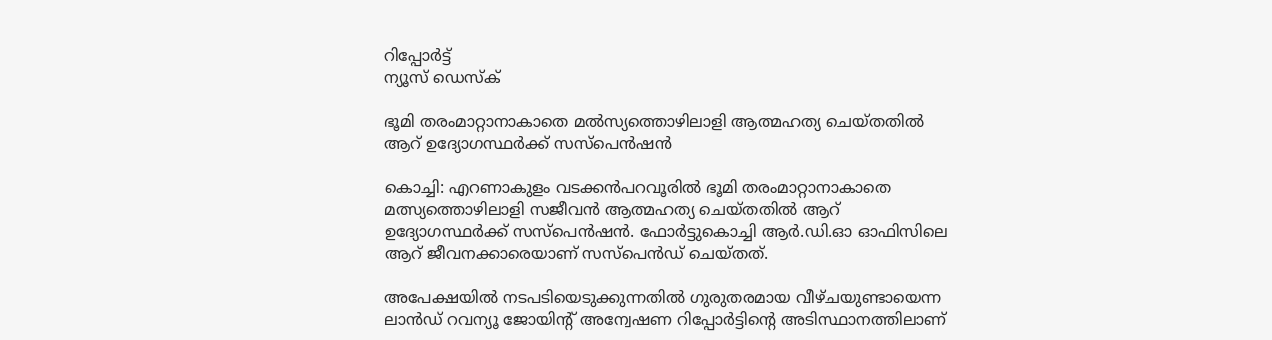റിപ്പോര്‍ട്ട്
ന്യൂസ് ഡെസ്ക്

ഭൂമി തരംമാറ്റാനാകാതെ മല്‍സ്യത്തൊഴിലാളി ആത്മഹത്യ ചെയ്തതില്‍ ആറ് ഉദ്യോഗസ്ഥര്‍ക്ക് സസ്പെന്‍ഷന്‍

കൊച്ചി: എറണാകുളം വടക്കന്‍പറവൂരില്‍ ഭൂമി തരംമാറ്റാനാകാതെ മത്സ്യത്തൊഴിലാളി സജീവന്‍ ആത്മഹത്യ ചെയ്തതില്‍ ആറ് ഉദ്യോഗസ്ഥര്‍ക്ക് സസ്പെന്‍ഷന്‍. ഫോര്‍ട്ടുകൊച്ചി ആര്‍.ഡി.ഓ ഓഫിസിലെ ആറ് ജീവനക്കാരെയാണ് സസ്പെന്‍ഡ് ചെയ്തത്.

അപേക്ഷയില്‍ നടപടിയെടുക്കുന്നതില്‍ ഗുരുതരമായ വീഴ്ചയുണ്ടായെന്ന ലാന്‍ഡ് റവന്യൂ ജോയിന്റ് അന്വേഷണ റിപ്പോര്‍ട്ടിന്റെ അടിസ്ഥാനത്തിലാണ്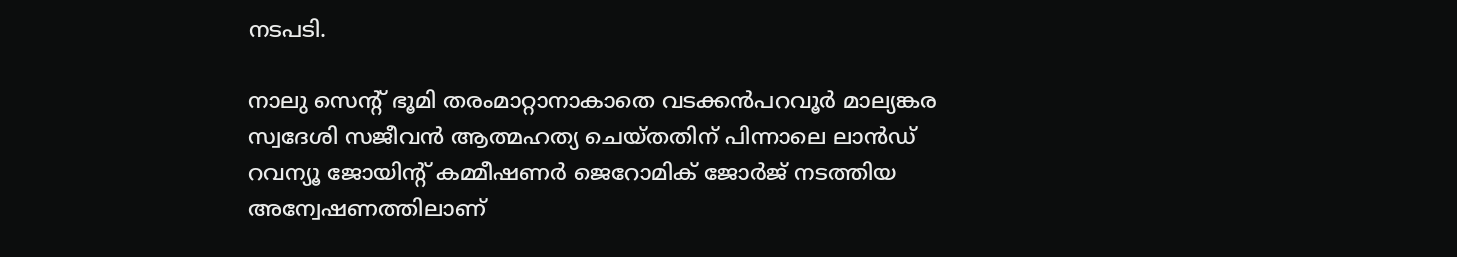നടപടി.

നാലു സെന്റ് ഭൂമി തരംമാറ്റാനാകാതെ വടക്കന്‍പറവൂര്‍ മാല്യങ്കര സ്വദേശി സജീവന്‍ ആത്മഹത്യ ചെയ്തതിന് പിന്നാലെ ലാന്‍ഡ് റവന്യൂ ജോയിന്റ് കമ്മീഷണര്‍ ജെറോമിക് ജോര്‍ജ് നടത്തിയ അന്വേഷണത്തിലാണ്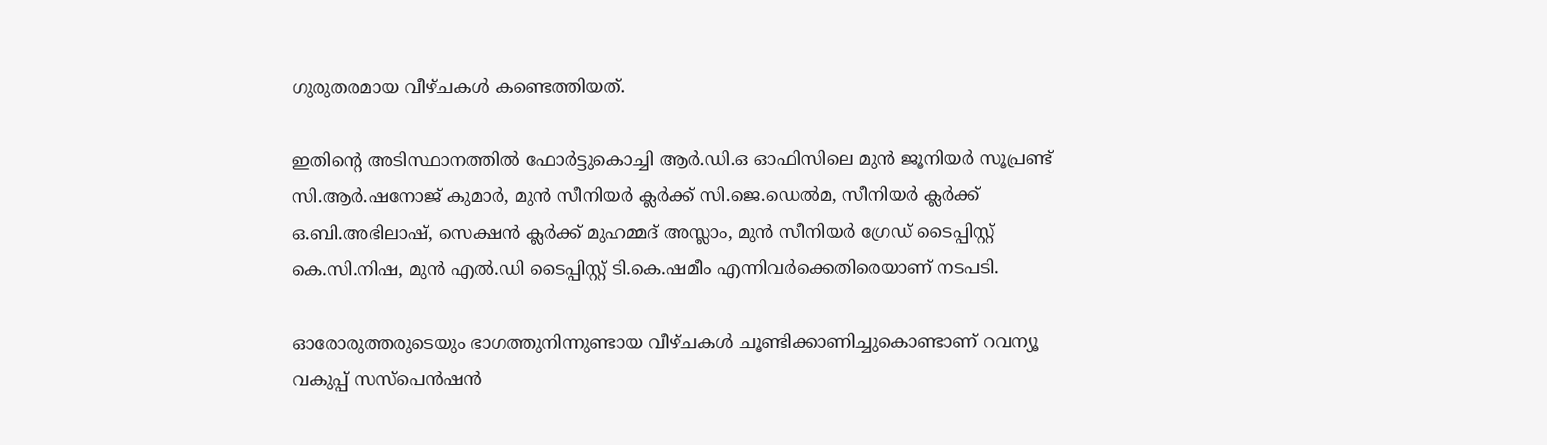ഗുരുതരമായ വീഴ്ചകള്‍ കണ്ടെത്തിയത്.

ഇതിന്റെ അടിസ്ഥാനത്തില്‍ ഫോര്‍ട്ടുകൊച്ചി ആര്‍.ഡി.ഒ ഓഫിസിലെ മുന്‍ ജൂനിയര്‍ സൂപ്രണ്ട് സി.ആര്‍.ഷനോജ് കുമാര്‍, മുന്‍ സീനിയര്‍ ക്ലര്‍ക്ക് സി.ജെ.ഡെല്‍മ, സീനിയര്‍ ക്ലര്‍ക്ക് ഒ.ബി.അഭിലാഷ്, സെക്ഷന്‍ ക്ലര്‍ക്ക് മുഹമ്മദ് അസ്ലാം, മുന്‍ സീനിയര്‍ ഗ്രേഡ് ടൈപ്പിസ്റ്റ് കെ.സി.നിഷ, മുന്‍ എല്‍.ഡി ടൈപ്പിസ്റ്റ് ടി.കെ.ഷമീം എന്നിവര്‍ക്കെതിരെയാണ് നടപടി.

ഓരോരുത്തരുടെയും ഭാഗത്തുനിന്നുണ്ടായ വീഴ്ചകള്‍ ചൂണ്ടിക്കാണിച്ചുകൊണ്ടാണ് റവന്യൂ വകുപ്പ് സസ്പെന്‍ഷന്‍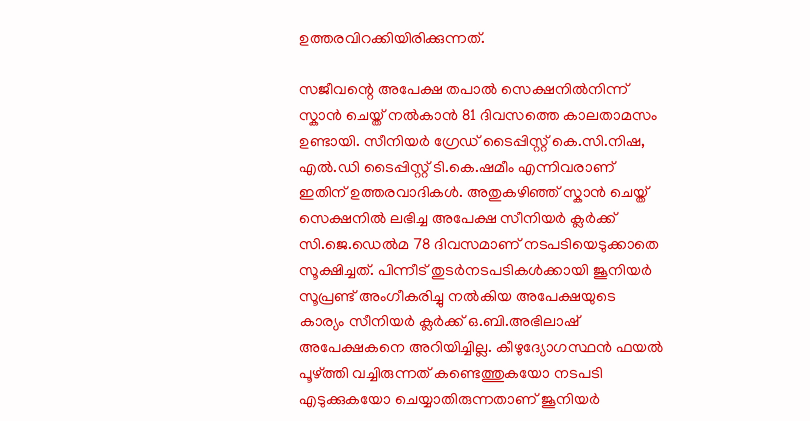ഉത്തരവിറക്കിയിരിക്കുന്നത്.

സജീവന്റെ അപേക്ഷ തപാല്‍ സെക്ഷനില്‍നിന്ന് സ്കാന്‍ ചെയ്ത് നല്‍കാന്‍ 81 ദിവസത്തെ കാലതാമസം ഉണ്ടായി. സീനിയര്‍ ഗ്രേഡ് ടൈപ്പിസ്റ്റ് കെ.സി.നിഷ, എല്‍.ഡി ടൈപ്പിസ്റ്റ് ടി.കെ.ഷമീം എന്നിവരാണ് ഇതിന് ഉത്തരവാദികള്‍. അതുകഴിഞ്ഞ് സ്കാന്‍ ചെയ്ത് സെക്ഷനില്‍ ലഭിച്ച അപേക്ഷ സീനിയര്‍ ക്ലര്‍ക്ക് സി.ജെ.ഡെല്‍മ 78 ദിവസമാണ് നടപടിയെടുക്കാതെ സൂക്ഷിച്ചത്. പിന്നീട് തുടര്‍നടപടികള്‍ക്കായി ജൂനിയര്‍ സൂപ്രണ്ട് അംഗീകരിച്ചു നല്‍കിയ അപേക്ഷയുടെ കാര്യം സീനിയര്‍ ക്ലര്‍ക്ക് ഒ.ബി.അഭിലാഷ് അപേക്ഷകനെ അറിയിച്ചില്ല. കീഴുദ്യോഗസ്ഥന്‍ ഫയല്‍ പൂഴ്ത്തി വച്ചിരുന്നത് കണ്ടെത്തുകയോ നടപടി എടുക്കുകയോ ചെയ്യാതിരുന്നതാണ് ജൂനിയര്‍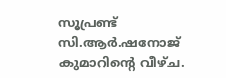സൂപ്രണ്ട് സി.ആര്‍.ഷനോജ് കുമാറിന്റെ വീഴ്ച.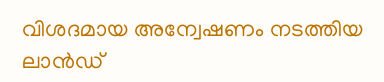വിശദമായ അന്വേഷണം നടത്തിയ ലാന്‍ഡ്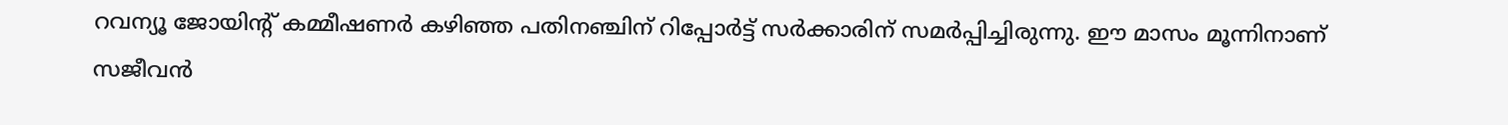റവന്യൂ ജോയിന്റ് കമ്മീഷണര്‍ കഴിഞ്ഞ പതിനഞ്ചിന് റിപ്പോര്‍ട്ട് സര്‍ക്കാരിന് സമര്‍പ്പിച്ചിരുന്നു. ഈ മാസം മൂന്നിനാണ് സജീവന്‍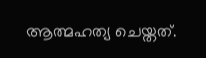ആത്മഹത്യ ചെയ്തത്.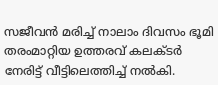സജീവന്‍ മരിച്ച് നാലാം ദിവസം ഭൂമി തരംമാറ്റിയ ഉത്തരവ് കലക്ടര്‍ നേരിട്ട് വീട്ടിലെത്തിച്ച് നല്‍കി.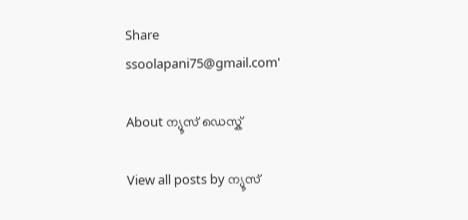Share
ssoolapani75@gmail.com'

About ന്യൂസ് ഡെസ്ക്

View all posts by ന്യൂസ്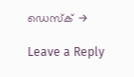ഡെസ്ക് →

Leave a Reply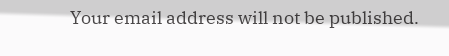Your email address will not be published.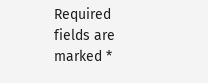Required fields are marked *